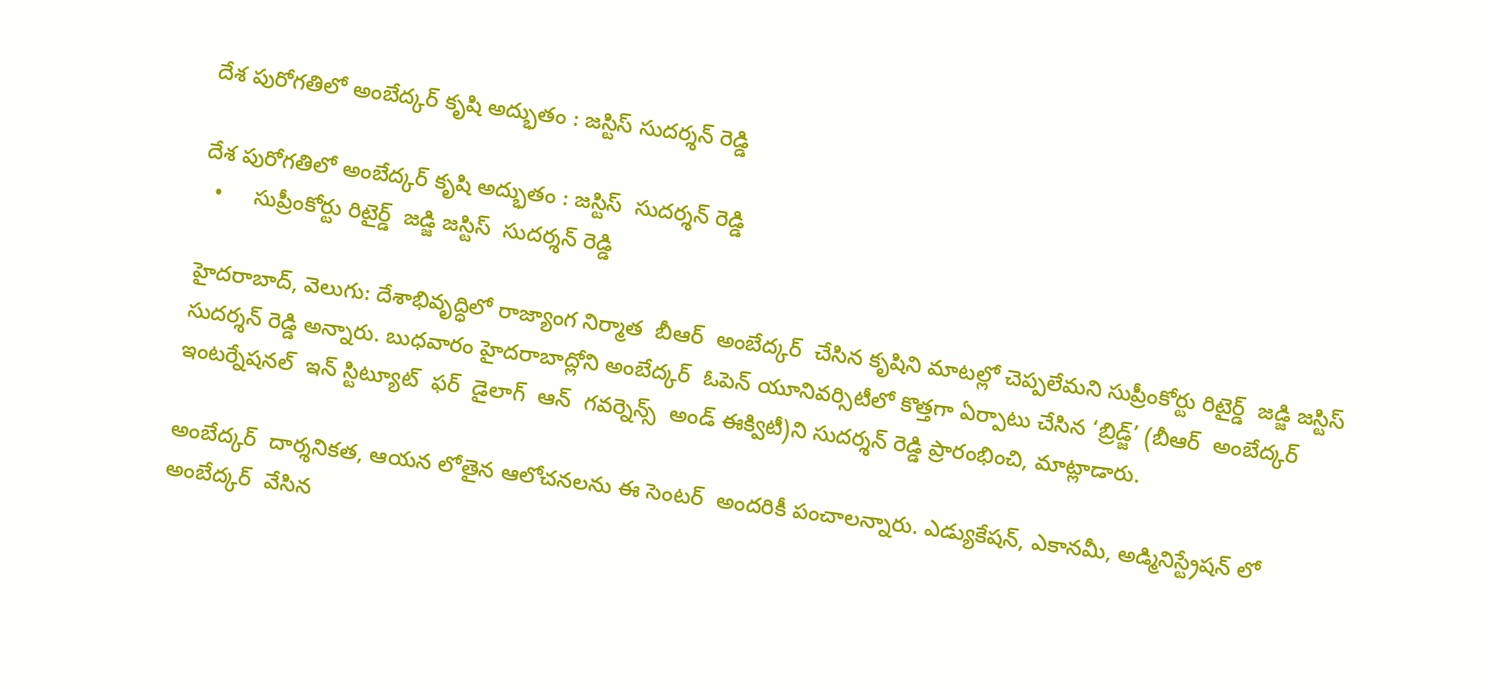దేశ పురోగతిలో అంబేద్కర్ కృషి అద్భుతం : జస్టిస్ సుదర్శన్ రెడ్డి

దేశ పురోగతిలో అంబేద్కర్ కృషి అద్భుతం : జస్టిస్  సుదర్శన్ రెడ్డి
  •     సుప్రీంకోర్టు రిటైర్డ్  జడ్జి జస్టిస్  సుదర్శన్ రెడ్డి

హైదరాబాద్, వెలుగు: దేశాభివృద్ధిలో రాజ్యాంగ నిర్మాత  బీఆర్  అంబేద్కర్  చేసిన కృషిని మాటల్లో చెప్పలేమని సుప్రీంకోర్టు రిటైర్డ్  జడ్జి జస్టిస్  సుదర్శన్ రెడ్డి అన్నారు. బుధవారం హైదరాబాద్లోని అంబేద్కర్  ఓపెన్ యూనివర్సిటీలో కొత్తగా ఏర్పాటు చేసిన ‘బ్రిడ్జ్’ (బీఆర్  అంబేద్కర్  ఇంటర్నేషనల్  ఇన్ స్టిట్యూట్  ఫర్  డైలాగ్  ఆన్  గవర్నెన్స్  అండ్ ఈక్విటీ)ని సుదర్శన్ రెడ్డి ప్రారంభించి, మాట్లాడారు.

అంబేద్కర్  దార్శనికత, ఆయన లోతైన ఆలోచనలను ఈ సెంటర్  అందరికీ పంచాలన్నారు. ఎడ్యుకేషన్, ఎకానమీ, అడ్మినిస్ట్రేషన్ లో అంబేద్కర్  వేసిన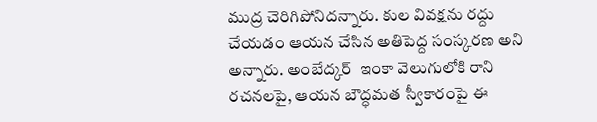ముద్ర చెరిగిపోనిదన్నారు. కుల వివక్షను రద్దు చేయడం ఆయన చేసిన అతిపెద్ద సంస్కరణ అని అన్నారు. అంబేద్కర్  ఇంకా వెలుగులోకి రాని రచనలపై, ఆయన బౌద్ధమత స్వీకారంపై ఈ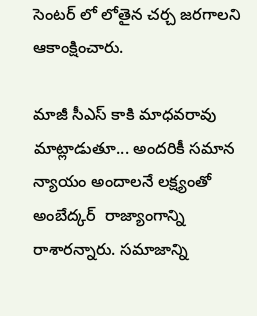సెంటర్ లో లోతైన చర్చ జరగాలని ఆకాంక్షించారు.

మాజీ సీఎస్ కాకి మాధవరావు మాట్లాడుతూ... అందరికీ సమాన న్యాయం అందాలనే లక్ష్యంతో అంబేద్కర్  రాజ్యాంగాన్ని రాశారన్నారు. సమాజాన్ని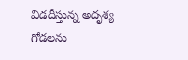విడదీస్తున్న అదృశ్య గోడలను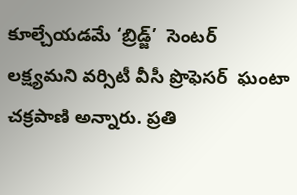కూల్చేయడమే ‘బ్రిడ్జ్’  సెంటర్  లక్ష్యమని వర్సిటీ వీసీ ప్రొఫెసర్  ఘంటా చక్రపాణి అన్నారు. ప్రతి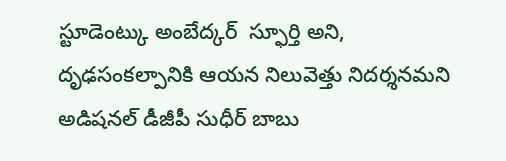స్టూడెంట్కు అంబేద్కర్  స్ఫూర్తి అని, దృఢసంకల్పానికి ఆయన నిలువెత్తు నిదర్శనమని అడిషనల్ డీజీపీ సుధీర్ బాబు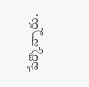పేర్కొన్నారు.